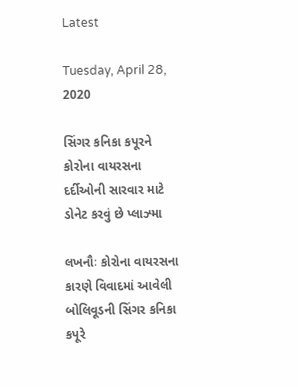Latest

Tuesday, April 28, 2020

સિંગર કનિકા કપૂરને કોરોના વાયરસના દર્દીઓની સારવાર માટે ડોનેટ કરવું છે પ્લાઝ્મા

લખનૌઃ કોરોના વાયરસના કારણે વિવાદમાં આવેલી બોલિવૂડની સિંગર કનિકા કપૂરે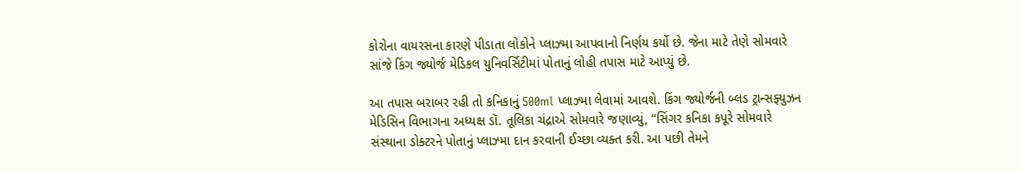કોરોના વાયરસના કારણે પીડાતા લોકોને પ્લાઝ્મા આપવાનો નિર્ણય કર્યો છે. જેના માટે તેણે સોમવારે સાંજે કિંગ જ્યોર્જ મેડિકલ યુનિવર્સિટીમાં પોતાનું લોહી તપાસ માટે આપ્યું છે.

આ તપાસ બરાબર રહી તો કનિકાનું 500ml પ્લાઝ્મા લેવામાં આવશે. કિંગ જ્યોર્જની બ્લડ ટ્રાન્સફ્યુઝન મેડિસિન વિભાગના અધ્યક્ષ ડૉ. તૂલિકા ચંદ્રાએ સોમવારે જણાવ્યું, “સિંગર કનિકા કપૂરે સોમવારે સંસ્થાના ડોક્ટરને પોતાનું પ્લાઝ્મા દાન કરવાની ઈચ્છા વ્યક્ત કરી. આ પછી તેમને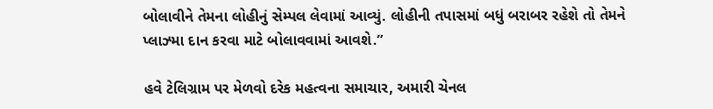બોલાવીને તેમના લોહીનું સેમ્પલ લેવામાં આવ્યું. લોહીની તપાસમાં બધું બરાબર રહેશે તો તેમને પ્લાઝ્મા દાન કરવા માટે બોલાવવામાં આવશે.”

હવે ટેલિગ્રામ પર મેળવો દરેક મહત્વના સમાચાર, અમારી ચેનલ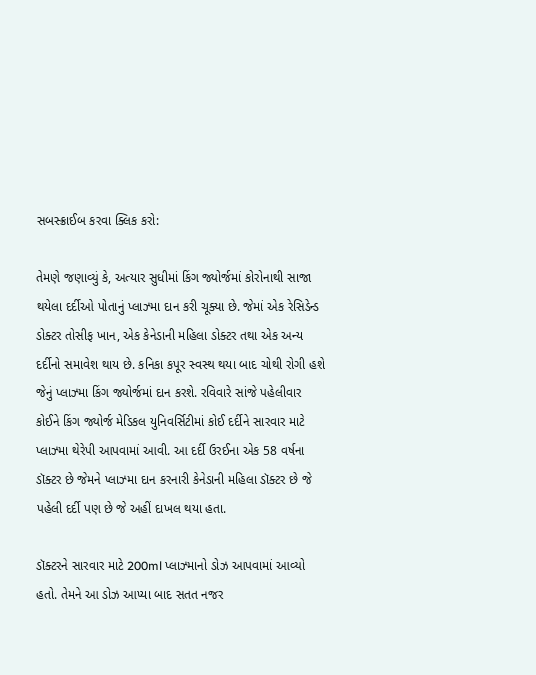સબસ્ક્રાઈબ કરવા ક્લિક કરો:

તેમણે જણાવ્યું કે, અત્યાર સુધીમાં કિંગ જ્યોર્જમાં કોરોનાથી સાજા થયેલા દર્દીઓ પોતાનું પ્લાઝ્મા દાન કરી ચૂક્યા છે. જેમાં એક રેસિડેન્ડ ડોક્ટર તોસીફ ખાન, એક કેનેડાની મહિલા ડોક્ટર તથા એક અન્ય દર્દીનો સમાવેશ થાય છે. કનિકા કપૂર સ્વસ્થ થયા બાદ ચોથી રોગી હશે જેનું પ્લાઝ્મા કિંગ જ્યોર્જમાં દાન કરશે. રવિવારે સાંજે પહેલીવાર કોઈને કિંગ જ્યોર્જ મેડિકલ યુનિવર્સિટીમાં કોઈ દર્દીને સારવાર માટે પ્લાઝ્મા થેરેપી આપવામાં આવી. આ દર્દી ઉરઈના એક 58 વર્ષના ડૉક્ટર છે જેમને પ્લાઝ્મા દાન કરનારી કેનેડાની મહિલા ડૉક્ટર છે જે પહેલી દર્દી પણ છે જે અહીં દાખલ થયા હતા.

ડૉક્ટરને સારવાર માટે 200ml પ્લાઝ્માનો ડોઝ આપવામાં આવ્યો હતો. તેમને આ ડોઝ આપ્યા બાદ સતત નજર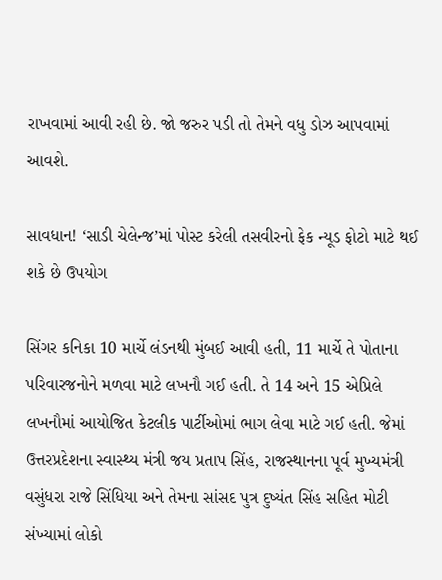રાખવામાં આવી રહી છે. જો જરુર પડી તો તેમને વધુ ડોઝ આપવામાં આવશે.

સાવધાન! ‘સાડી ચેલેન્જ’માં પોસ્ટ કરેલી તસવીરનો ફેક ન્યૂડ ફોટો માટે થઈ શકે છે ઉપયોગ

સિંગર કનિકા 10 માર્ચે લંડનથી મુંબઈ આવી હતી, 11 માર્ચે તે પોતાના પરિવારજનોને મળવા માટે લખનૌ ગઈ હતી. તે 14 અને 15 એપ્રિલે લખનૌમાં આયોજિત કેટલીક પાર્ટીઓમાં ભાગ લેવા માટે ગઈ હતી. જેમાં ઉત્તરપ્રદેશના સ્વાસ્થ્ય મંત્રી જય પ્રતાપ સિંહ, રાજસ્થાનના પૂર્વ મુખ્યમંત્રી વસુંધરા રાજે સિંધિયા અને તેમના સાંસદ પુત્ર દુષ્યંત સિંહ સહિત મોટી સંખ્યામાં લોકો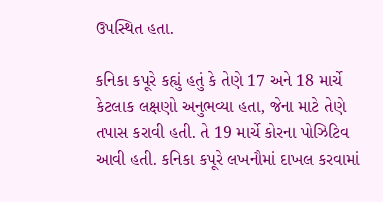ઉપસ્થિત હતા.

કનિકા કપૂરે કહ્યું હતું કે તેણે 17 અને 18 માર્ચે કેટલાક લક્ષણો અનુભવ્યા હતા, જેના માટે તેણે તપાસ કરાવી હતી. તે 19 માર્ચે કોરના પોઝિટિવ આવી હતી. કનિકા કપૂરે લખનૌમાં દાખલ કરવામાં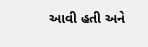આવી હતી અને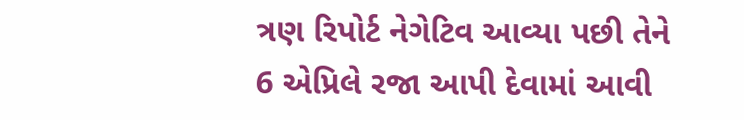ત્રણ રિપોર્ટ નેગેટિવ આવ્યા પછી તેને 6 એપ્રિલે રજા આપી દેવામાં આવી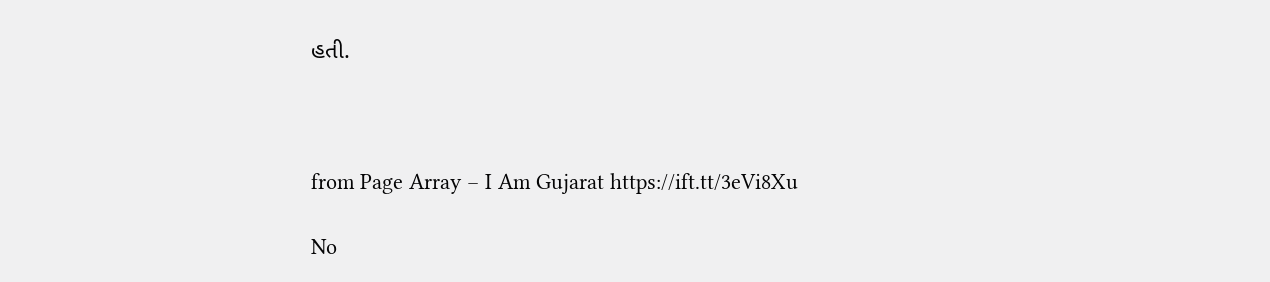હતી.



from Page Array – I Am Gujarat https://ift.tt/3eVi8Xu

No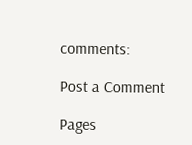comments:

Post a Comment

Pages